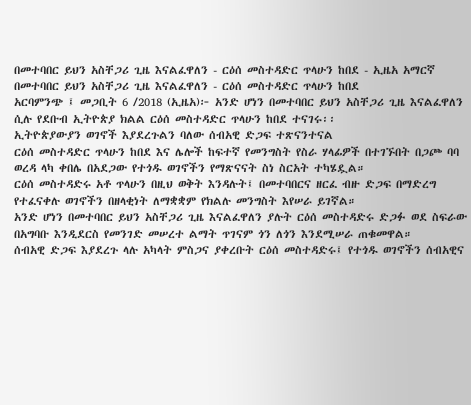በመተባበር ይህን አስቸጋሪ ጊዜ እናልፈዋለን - ርዕሰ መስተዳድር ጥላሁን ከበደ - ኢዜአ አማርኛ
በመተባበር ይህን አስቸጋሪ ጊዜ እናልፈዋለን - ርዕሰ መስተዳድር ጥላሁን ከበደ
አርባምንጭ ፤ መጋቢት 6 /2018 (ኢዜአ)፦ አንድ ሆነን በመተባበር ይህን አስቸጋሪ ጊዜ እናልፈዋለን ሲሉ የደቡብ ኢትዮጵያ ክልል ርዕሰ መስተዳድር ጥላሁን ከበደ ተናገሩ፡፡
ኢትዮጵያውያን ወገኖች እያደረጉልን ባለው ሰብአዊ ድጋፍ ተጽናንተናል
ርዕሰ መስተዳድር ጥላሁን ከበደ እና ሌሎች ከፍተኛ የመንግስት የስራ ሃላፊዎች በተገኙበት በጋጮ ባባ ወረዳ ላካ ቀበሌ በአደጋው የተጎዱ ወገኖችን የማጽናናት ስነ ስርአት ተካሄዷል።
ርዕሰ መስተዳድሩ አቶ ጥላሁን በዚህ ወቅት እንዳሉት፤ በመተባበርና ዘርፈ ብዙ ድጋፍ በማድረግ የተፈናቀሉ ወገኖችን በዘላቂነት ለማቋቋም የክልሉ መንግስት እየሠራ ይገኛል።
አንድ ሆነን በመተባበር ይህን አስቸጋሪ ጊዜ እናልፈዋለን ያሉት ርዕሰ መስተዳድሩ ድጋፉ ወደ ስፍራው በአግባቡ እንዲደርስ የመንገድ መሠረተ ልማት ጥገናም ጎን ለጎን እንደሚሠራ ጠቁመዋል።
ሰብአዊ ድጋፍ እያደረጉ ላሉ አካላት ምስጋና ያቀረቡት ርዕሰ መስተዳድሩ፤ የተጎዱ ወገኖችን ሰብአዊና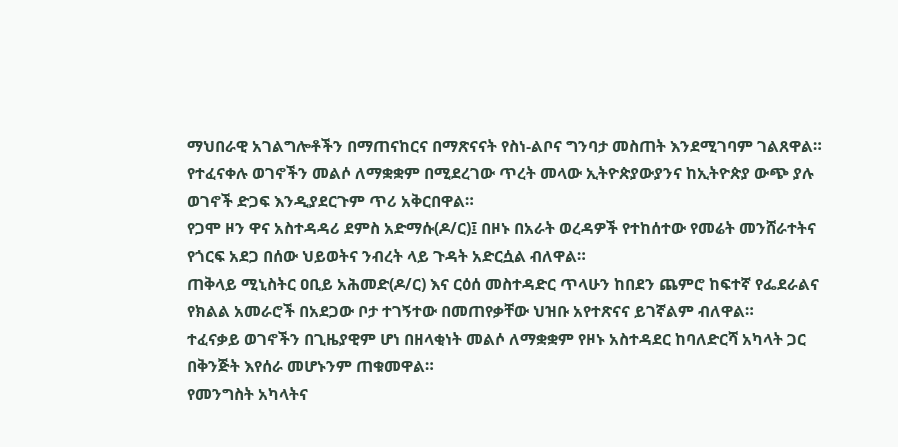ማህበራዊ አገልግሎቶችን በማጠናከርና በማጽናናት የስነ-ልቦና ግንባታ መስጠት እንደሚገባም ገልጸዋል።
የተፈናቀሉ ወገኖችን መልሶ ለማቋቋም በሚደረገው ጥረት መላው ኢትዮጵያውያንና ከኢትዮጵያ ውጭ ያሉ ወገኖች ድጋፍ እንዲያደርጉም ጥሪ አቅርበዋል።
የጋሞ ዞን ዋና አስተዳዳሪ ደምስ አድማሱ(ዶ/ር)፤ በዞኑ በአራት ወረዳዎች የተከሰተው የመሬት መንሸራተትና የጎርፍ አደጋ በሰው ህይወትና ንብረት ላይ ጉዳት አድርሷል ብለዋል።
ጠቅላይ ሚኒስትር ዐቢይ አሕመድ(ዶ/ር) እና ርዕሰ መስተዳድር ጥላሁን ከበደን ጨምሮ ከፍተኛ የፌደራልና የክልል አመራሮች በአደጋው ቦታ ተገኝተው በመጠየቃቸው ህዝቡ አየተጽናና ይገኛልም ብለዋል።
ተፈናቃይ ወገኖችን በጊዜያዊም ሆነ በዘላቂነት መልሶ ለማቋቋም የዞኑ አስተዳደር ከባለድርሻ አካላት ጋር በቅንጅት እየሰራ መሆኑንም ጠቁመዋል።
የመንግስት አካላትና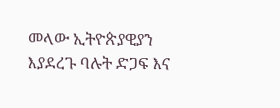መላው ኢትዮጵያዊያን እያደረጉ ባሉት ድጋፍ እና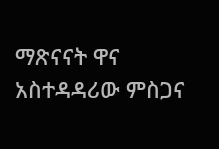ማጽናናት ዋና አስተዳዳሪው ምስጋና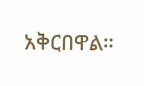አቅርበዋል።